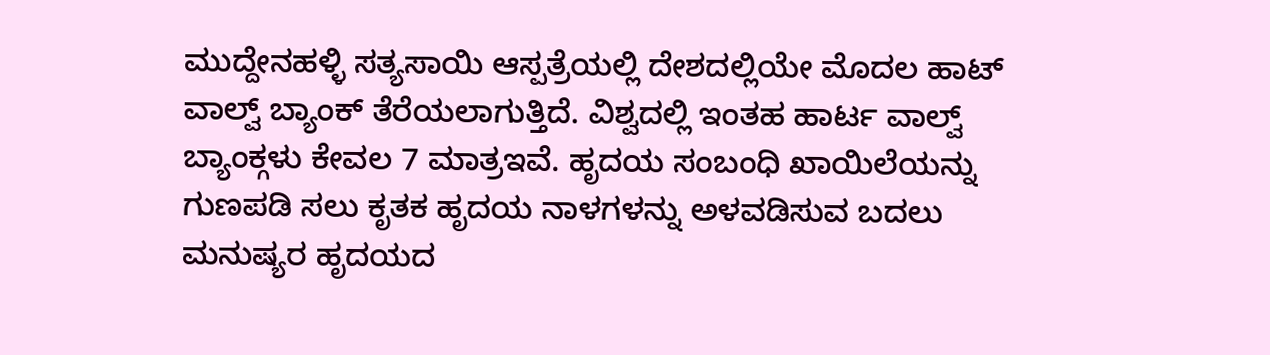ಮುದ್ದೇನಹಳ್ಳಿ ಸತ್ಯಸಾಯಿ ಆಸ್ಪತ್ರೆಯಲ್ಲಿ ದೇಶದಲ್ಲಿಯೇ ಮೊದಲ ಹಾಟ್ ವಾಲ್ವ್ ಬ್ಯಾಂಕ್ ತೆರೆಯಲಾಗುತ್ತಿದೆ. ವಿಶ್ವದಲ್ಲಿ ಇಂತಹ ಹಾರ್ಟ ವಾಲ್ವ್ ಬ್ಯಾಂಕ್ಗಳು ಕೇವಲ 7 ಮಾತ್ರಇವೆ. ಹೃದಯ ಸಂಬಂಧಿ ಖಾಯಿಲೆಯನ್ನು ಗುಣಪಡಿ ಸಲು ಕೃತಕ ಹೃದಯ ನಾಳಗಳನ್ನು ಅಳವಡಿಸುವ ಬದಲು ಮನುಷ್ಯರ ಹೃದಯದ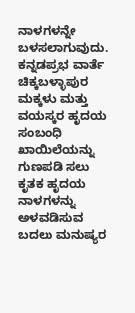ನಾಳಗಳನ್ನೇ ಬಳಸಲಾಗುವುದು.
ಕನ್ನಡಪ್ರಭ ವಾರ್ತೆ ಚಿಕ್ಕಬಳ್ಳಾಪುರ
ಮಕ್ಕಳು ಮತ್ತು ವಯಸ್ಕರ ಹೃದಯ ಸಂಬಂಧಿ ಖಾಯಿಲೆಯನ್ನು ಗುಣಪಡಿ ಸಲು ಕೃತಕ ಹೃದಯ ನಾಳಗಳನ್ನು ಅಳವಡಿಸುವ ಬದಲು ಮನುಷ್ಯರ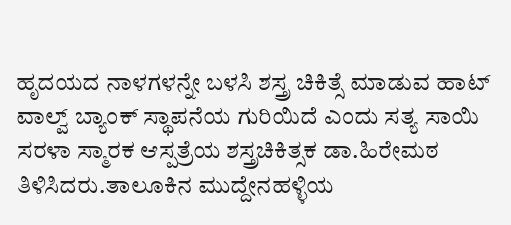ಹೃದಯದ ನಾಳಗಳನ್ನೇ ಬಳಸಿ ಶಸ್ತ್ರ ಚಿಕಿತ್ಸೆ ಮಾಡುವ ಹಾಟ್ ವಾಲ್ವ್ ಬ್ಯಾಂಕ್ ಸ್ಥಾಪನೆಯ ಗುರಿಯಿದೆ ಎಂದು ಸತ್ಯ ಸಾಯಿ ಸರಳಾ ಸ್ಮಾರಕ ಆಸ್ಪತ್ರೆಯ ಶಸ್ತ್ರಚಿಕಿತ್ಸಕ ಡಾ.ಹಿರೇಮಠ ತಿಳಿಸಿದರು.ತಾಲೂಕಿನ ಮುದ್ದೇನಹಳ್ಳಿಯ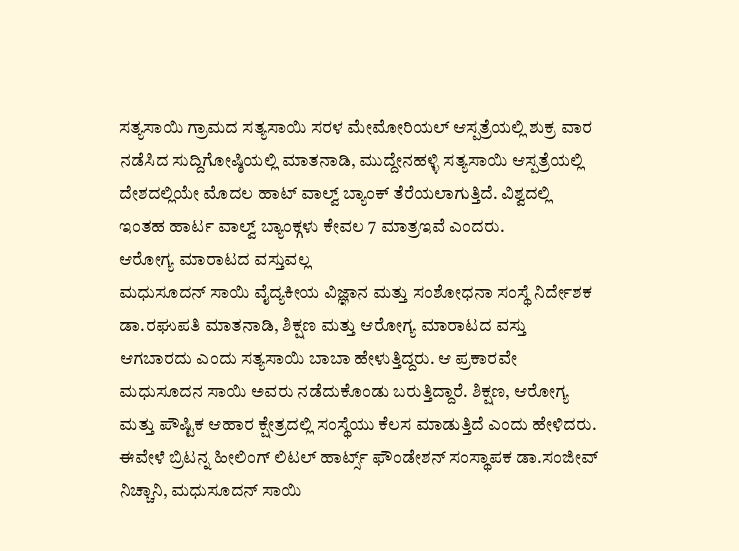ಸತ್ಯಸಾಯಿ ಗ್ರಾಮದ ಸತ್ಯಸಾಯಿ ಸರಳ ಮೇಮೋರಿಯಲ್ ಆಸ್ಪತ್ರೆಯಲ್ಲಿ ಶುಕ್ರ ವಾರ ನಡೆಸಿದ ಸುದ್ದಿಗೋಷ್ಠಿಯಲ್ಲಿ ಮಾತನಾಡಿ, ಮುದ್ದೇನಹಳ್ಳಿ ಸತ್ಯಸಾಯಿ ಆಸ್ಪತ್ರೆಯಲ್ಲಿ ದೇಶದಲ್ಲಿಯೇ ಮೊದಲ ಹಾಟ್ ವಾಲ್ವ್ ಬ್ಯಾಂಕ್ ತೆರೆಯಲಾಗುತ್ತಿದೆ. ವಿಶ್ವದಲ್ಲಿ ಇಂತಹ ಹಾರ್ಟ ವಾಲ್ವ್ ಬ್ಯಾಂಕ್ಗಳು ಕೇವಲ 7 ಮಾತ್ರಇವೆ ಎಂದರು.
ಆರೋಗ್ಯ ಮಾರಾಟದ ವಸ್ತುವಲ್ಲ
ಮಧುಸೂದನ್ ಸಾಯಿ ವೈದ್ಯಕೀಯ ವಿಜ್ಞಾನ ಮತ್ತು ಸಂಶೋಧನಾ ಸಂಸ್ಥೆ ನಿರ್ದೇಶಕ ಡಾ.ರಘುಪತಿ ಮಾತನಾಡಿ, ಶಿಕ್ಷಣ ಮತ್ತು ಆರೋಗ್ಯ ಮಾರಾಟದ ವಸ್ತು ಆಗಬಾರದು ಎಂದು ಸತ್ಯಸಾಯಿ ಬಾಬಾ ಹೇಳುತ್ತಿದ್ದರು. ಆ ಪ್ರಕಾರವೇ ಮಧುಸೂದನ ಸಾಯಿ ಅವರು ನಡೆದುಕೊಂಡು ಬರುತ್ತಿದ್ದಾರೆ. ಶಿಕ್ಷಣ, ಆರೋಗ್ಯ ಮತ್ತು ಪೌಷ್ಟಿಕ ಆಹಾರ ಕ್ಷೇತ್ರದಲ್ಲಿ ಸಂಸ್ಥೆಯು ಕೆಲಸ ಮಾಡುತ್ತಿದೆ ಎಂದು ಹೇಳಿದರು.
ಈವೇಳೆ ಬ್ರಿಟನ್ನ ಹೀಲಿಂಗ್ ಲಿಟಲ್ ಹಾರ್ಟ್ಸ್ ಫೌಂಡೇಶನ್ ಸಂಸ್ಥಾಪಕ ಡಾ.ಸಂಜೀವ್ ನಿಚ್ಚಾನಿ, ಮಧುಸೂದನ್ ಸಾಯಿ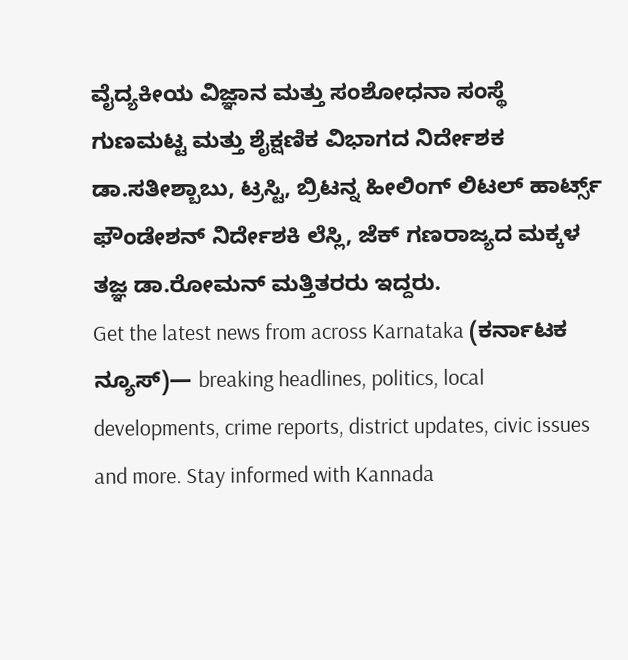ವೈದ್ಯಕೀಯ ವಿಜ್ಞಾನ ಮತ್ತು ಸಂಶೋಧನಾ ಸಂಸ್ಥೆ ಗುಣಮಟ್ಟ ಮತ್ತು ಶೈಕ್ಷಣಿಕ ವಿಭಾಗದ ನಿರ್ದೇಶಕ ಡಾ.ಸತೀಶ್ಬಾಬು, ಟ್ರಸ್ಟಿ, ಬ್ರಿಟನ್ನ ಹೀಲಿಂಗ್ ಲಿಟಲ್ ಹಾರ್ಟ್ಸ್ ಫೌಂಡೇಶನ್ ನಿರ್ದೇಶಕಿ ಲೆಸ್ಲಿ, ಜೆಕ್ ಗಣರಾಜ್ಯದ ಮಕ್ಕಳ ತಜ್ಞ ಡಾ.ರೋಮನ್ ಮತ್ತಿತರರು ಇದ್ದರು.
Get the latest news from across Karnataka (ಕರ್ನಾಟಕ ನ್ಯೂಸ್)— breaking headlines, politics, local developments, crime reports, district updates, civic issues and more. Stay informed with Kannada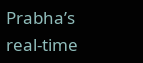Prabha’s real‑time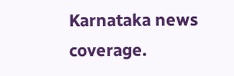Karnataka news coverage.